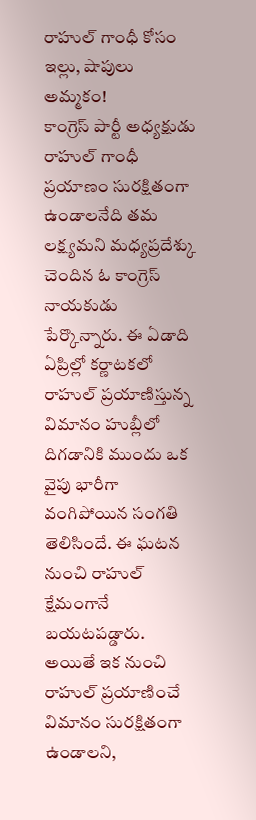రాహుల్ గాంధీ కోసం ఇల్లు, షాపులు అమ్మకం!
కాంగ్రెస్ పార్టీ అధ్యక్షుడు రాహుల్ గాంధీ ప్రయాణం సురక్షితంగా ఉండాలనేది తమ లక్ష్యమని మధ్యప్రదేశ్కు చెందిన ఓ కాంగ్రెస్ నాయకుడు పేర్కొన్నారు. ఈ ఏడాది ఏప్రిల్లో కర్ణాటకలో రాహుల్ ప్రయాణిస్తున్న విమానం హుబ్లీలో దిగడానికి ముందు ఒక వైపు భారీగా వంగిపోయిన సంగతి తెలిసిందే. ఈ ఘటన నుంచి రాహుల్ క్షేమంగానే బయటపడ్డారు. అయితే ఇక నుంచి రాహుల్ ప్రయాణించే విమానం సురక్షితంగా ఉండాలని,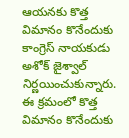ఆయనకు కొత్త విమానం కొనేందుకు కాంగ్రెస్ నాయకుడు అశోక్ జైశ్వాల్ నిర్ణయించుకున్నారు. ఈ క్రమంలో కొత్త విమానం కొనేందుకు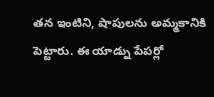తన ఇంటిని, షాపులను అమ్మకానికి పెట్టారు. ఈ యాడ్ను పేపర్లో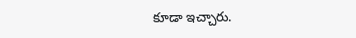కూడా ఇచ్చారు.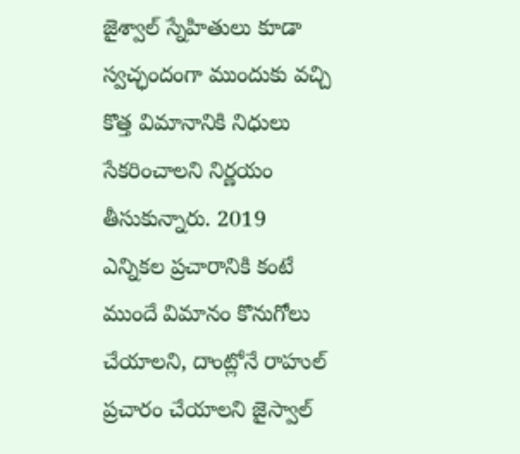జైశ్వాల్ స్నేహితులు కూడా స్వచ్ఛందంగా ముందుకు వచ్చి కొత్త విమానానికి నిధులు సేకరించాలని నిర్ణయం తీసుకున్నారు. 2019 ఎన్నికల ప్రచారానికి కంటే ముందే విమానం కొనుగోలు చేయాలని, దాంట్లోనే రాహుల్ ప్రచారం చేయాలని జైస్వాల్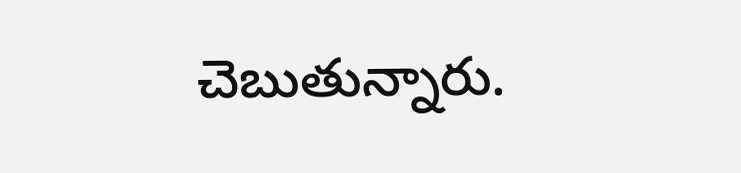చెబుతున్నారు.